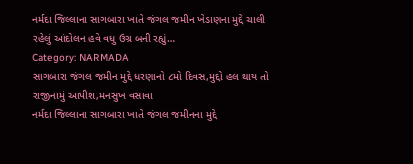નર્મદા જિલ્લાના સાગબારા ખાતે જંગલ જમીન ખેડાણના મુદ્દે ચાલી રહેલું આંદોલન હવે વધુ ઉગ્ર બની રહ્યું…
Category: NARMADA
સાગબારા જંગલ જમીન મુદ્દે ધરણાનો ૮મો દિવસ,મુદ્દો હલ થાય તો રાજીનામું આપીશ,મનસુખ વસાવા
નર્મદા જિલ્લાના સાગબારા ખાતે જંગલ જમીનના મુદ્દે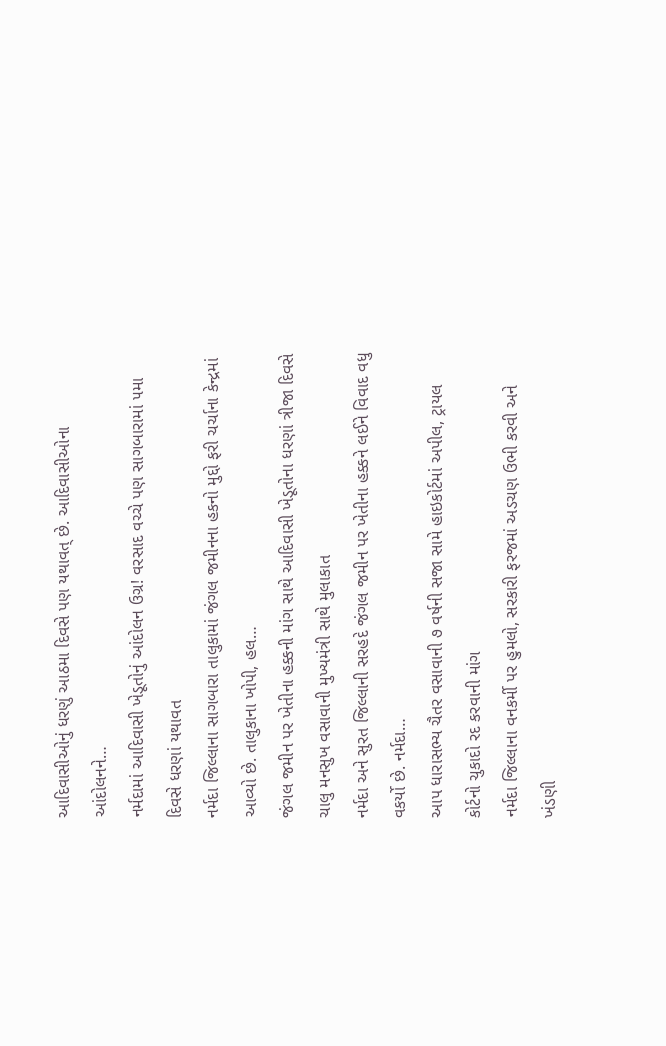આદિવાસીઓનું ધરણું આઠમા દિવસે પણ યથાવત્ છે. આદિવાસીઓના આંદોલનને…
નર્મદામાં આદિવાસી ખેડૂતોનું આંદોલન ઉગ્ર! વરસાદ વચ્ચે પણ સાગબારામાં ૫મા દિવસે ધરણાં યથાવત
નર્મદા જિલ્લાના સાગબારા તાલુકામાં જંગલ જમીનના હકનો મુદ્દો ફરી ચર્ચાના કેન્દ્રમાં આવ્યો છે. તાલુકાના ખોપી, હલ…
જંગલ જમીન પર ખેતીના હક્કની માંગ સાથે આદિવાસી ખેડૂતોના ધરણાં ત્રીજા દિવસે ચાલુ મનસુખ વસાવાની મુખ્યમંત્રી સાથે મુલાકાત
નર્મદા અને સુરત જિલ્લાની સરહદે જંગલ જમીન પર ખેતીના હક્કને લઈને વિવાદ વધુ વકર્યો છે. નર્મદા…
આપ ધારાસભ્ય ચૈતર વસાવાની ૭ વર્ષની સજા સામે હાઇકોર્ટમાં અપીલ, ટ્રાયલ કોર્ટનો ચુકાદો રદ કરવાની માંગ
નર્મદા જિલ્લાના વનકર્મી પર હુમલો, સરકારી ફરજમાં અડચણ ઉભી કરવી અને ખંડણી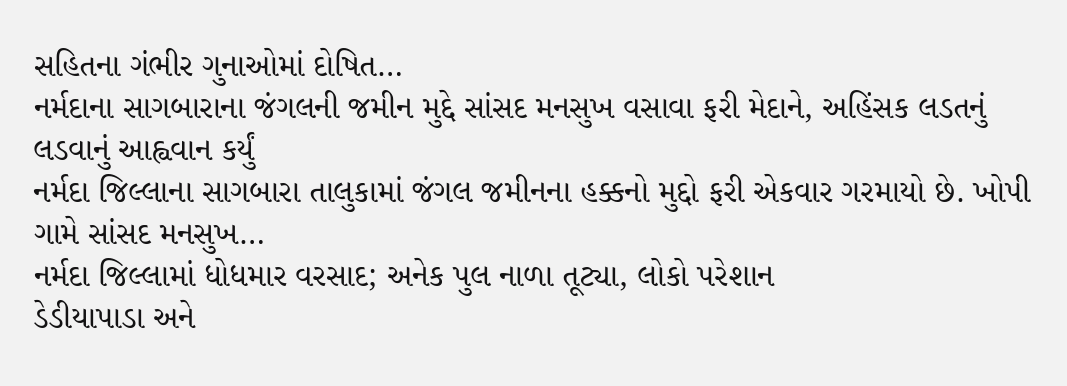સહિતના ગંભીર ગુનાઓમાં દોષિત…
નર્મદાના સાગબારાના જંગલની જમીન મુદ્દે સાંસદ મનસુખ વસાવા ફરી મેદાને, અહિંસક લડતનું લડવાનું આહ્વવાન કર્યું
નર્મદા જિલ્લાના સાગબારા તાલુકામાં જંગલ જમીનના હક્કનો મુદ્દો ફરી એકવાર ગરમાયો છે. ખોપી ગામે સાંસદ મનસુખ…
નર્મદા જિલ્લામાં ધોધમાર વરસાદ; અનેક પુલ નાળા તૂટ્યા, લોકો પરેશાન
ડેડીયાપાડા અને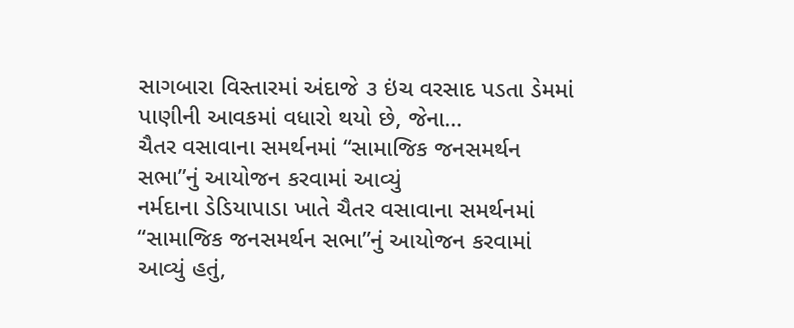સાગબારા વિસ્તારમાં અંદાજે ૩ ઇંચ વરસાદ પડતા ડેમમાં પાણીની આવકમાં વધારો થયો છે, જેના…
ચૈતર વસાવાના સમર્થનમાં “સામાજિક જનસમર્થન સભા”નું આયોજન કરવામાં આવ્યું
નર્મદાના ડેડિયાપાડા ખાતે ચૈતર વસાવાના સમર્થનમાં “સામાજિક જનસમર્થન સભા”નું આયોજન કરવામાં આવ્યું હતું,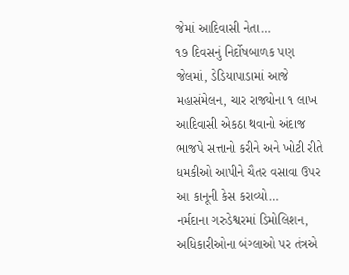જેમાં આદિવાસી નેતા…
૧૭ દિવસનું નિર્દોષબાળક પણ જેલમાં, ડેડિયાપાડામાં આજે મહાસંમેલન, ચાર રાજ્યોના ૧ લાખ આદિવાસી એકઠા થવાનો અંદાજ
ભાજપે સત્તાનો કરીને અને ખોટી રીતે ધમકીઓ આપીને ચૈતર વસાવા ઉપર આ કાનૂની કેસ કરાવ્યો…
નર્મદાના ગરુડેશ્વરમાં ડિમોલિશન, અધિકારીઓના બંગ્લાઓ પર તંત્રએ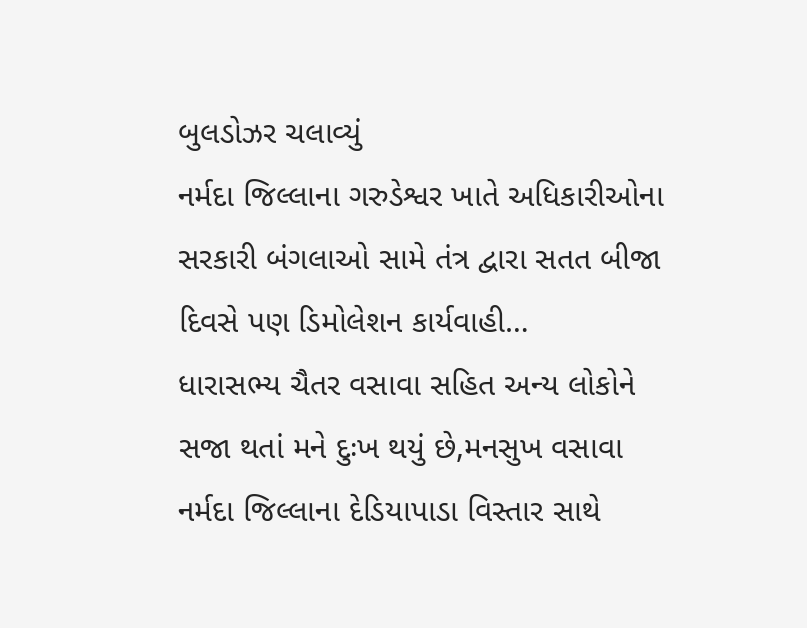બુલડોઝર ચલાવ્યું
નર્મદા જિલ્લાના ગરુડેશ્વર ખાતે અધિકારીઓના સરકારી બંગલાઓ સામે તંત્ર દ્વારા સતત બીજા દિવસે પણ ડિમોલેશન કાર્યવાહી…
ધારાસભ્ય ચૈતર વસાવા સહિત અન્ય લોકોને સજા થતાં મને દુઃખ થયું છે,મનસુખ વસાવા
નર્મદા જિલ્લાના દેડિયાપાડા વિસ્તાર સાથે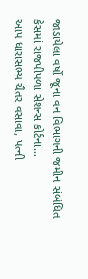જાડાયેલા વર્ષો જૂના વન વિભાગની જમીન સંબંધિત કેસમાં રાજપીપળા સેશન્સ કોર્ટના…
આપ ધારાસભ્ય ચૈતર વસાવા, પત્ની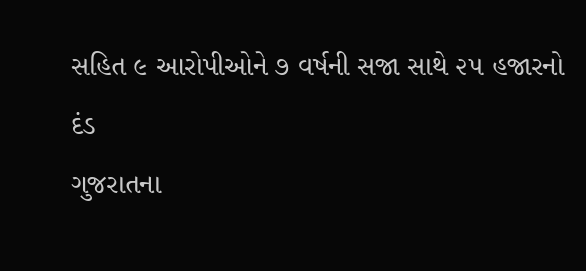સહિત ૯ આરોપીઓને ૭ વર્ષની સજા સાથે ૨૫ હજારનો દંડ
ગુજરાતના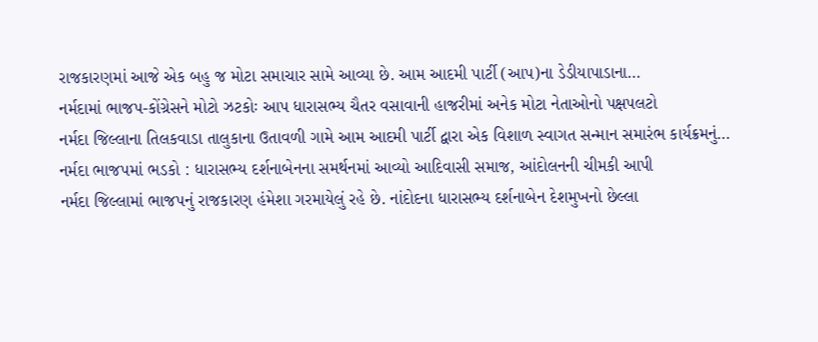રાજકારણમાં આજે એક બહુ જ મોટા સમાચાર સામે આવ્યા છે. આમ આદમી પાર્ટી (આપ)ના ડેડીયાપાડાના…
નર્મદામાં ભાજપ-કોંગ્રેસને મોટો ઝટકોઃ આપ ધારાસભ્ય ચૈતર વસાવાની હાજરીમાં અનેક મોટા નેતાઓનો પક્ષપલટો
નર્મદા જિલ્લાના તિલકવાડા તાલુકાના ઉતાવળી ગામે આમ આદમી પાર્ટી દ્વારા એક વિશાળ સ્વાગત સન્માન સમારંભ કાર્યક્રમનું…
નર્મદા ભાજપમાં ભડકો : ધારાસભ્ય દર્શનાબેનના સમર્થનમાં આવ્યો આદિવાસી સમાજ, આંદોલનની ચીમકી આપી
નર્મદા જિલ્લામાં ભાજપનું રાજકારણ હંમેશા ગરમાયેલું રહે છે. નાંદોદના ધારાસભ્ય દર્શનાબેન દેશમુખનો છેલ્લા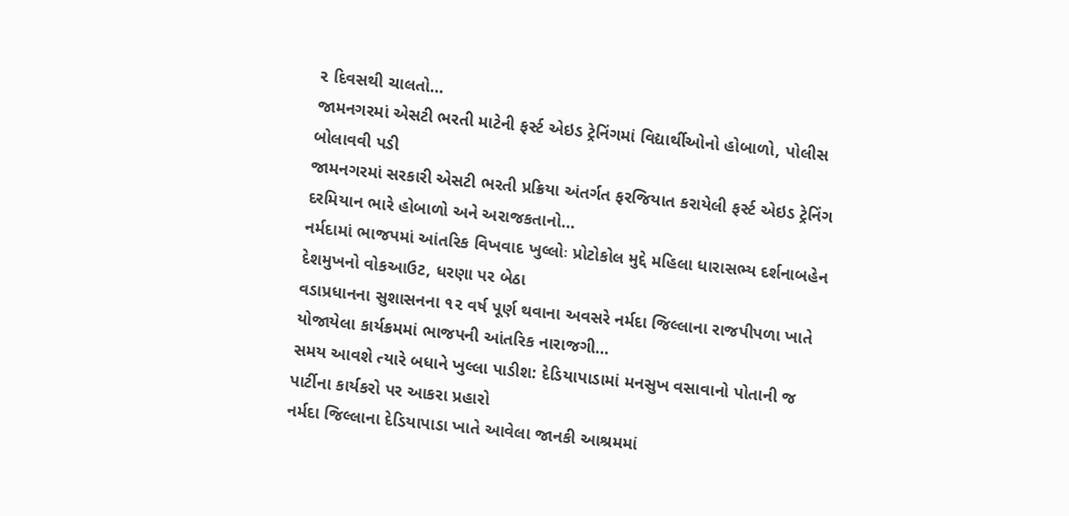૨ દિવસથી ચાલતો…
જામનગરમાં એસટી ભરતી માટેની ફર્સ્ટ એઇડ ટ્રેનિંગમાં વિદ્યાર્થીઓનો હોબાળો, પોલીસ બોલાવવી પડી
જામનગરમાં સરકારી એસટી ભરતી પ્રક્રિયા અંતર્ગત ફરજિયાત કરાયેલી ફર્સ્ટ એઇડ ટ્રેનિંગ દરમિયાન ભારે હોબાળો અને અરાજકતાનો…
નર્મદામાં ભાજપમાં આંતરિક વિખવાદ ખુલ્લોઃ પ્રોટોકોલ મુદ્દે મહિલા ધારાસભ્ય દર્શનાબહેન દેશમુખનો વોકઆઉટ, ધરણા પર બેઠા
વડાપ્રધાનના સુશાસનના ૧૨ વર્ષ પૂર્ણ થવાના અવસરે નર્મદા જિલ્લાના રાજપીપળા ખાતે યોજાયેલા કાર્યક્રમમાં ભાજપની આંતરિક નારાજગી…
સમય આવશે ત્યારે બધાને ખુલ્લા પાડીશ: દેડિયાપાડામાં મનસુખ વસાવાનો પોતાની જ પાર્ટીના કાર્યકરો પર આકરા પ્રહારો
નર્મદા જિલ્લાના દેડિયાપાડા ખાતે આવેલા જાનકી આશ્રમમાં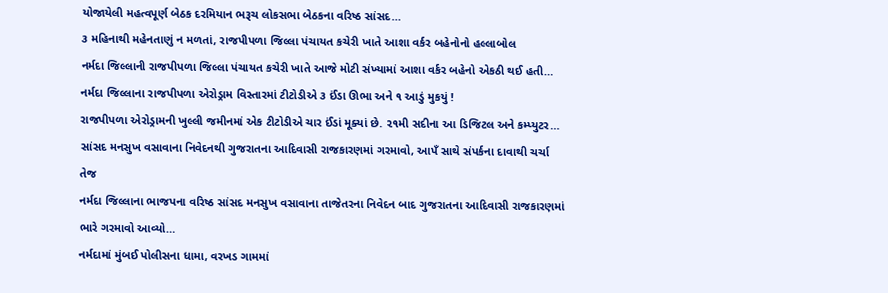યોજાયેલી મહત્વપૂર્ણ બેઠક દરમિયાન ભરૂચ લોકસભા બેઠકના વરિષ્ઠ સાંસદ…
૩ મહિનાથી મહેનતાણું ન મળતાં, રાજપીપળા જિલ્લા પંચાયત કચેરી ખાતે આશા વર્કર બહેનોનો હલ્લાબોલ
નર્મદા જિલ્લાની રાજપીપળા જિલ્લા પંચાયત કચેરી ખાતે આજે મોટી સંખ્યામાં આશા વર્કર બહેનો એકઠી થઈ હતી…
નર્મદા જિલ્લાના રાજપીપળા એરોડ્રામ વિસ્તારમાં ટીટોડીએ ૩ ઈંડા ઊભા અને ૧ આડું મુકયું !
રાજપીપળા એરોડ્રામની ખુલ્લી જમીનમાં એક ટીટોડીએ ચાર ઈંડાં મૂક્યાં છે. ૨૧મી સદીના આ ડિજિટલ અને કમ્પ્યુટર…
સાંસદ મનસુખ વસાવાના નિવેદનથી ગુજરાતના આદિવાસી રાજકારણમાં ગરમાવો, આપઁ સાથે સંપર્કના દાવાથી ચર્ચા તેજ
નર્મદા જિલ્લાના ભાજપના વરિષ્ઠ સાંસદ મનસુખ વસાવાના તાજેતરના નિવેદન બાદ ગુજરાતના આદિવાસી રાજકારણમાં ભારે ગરમાવો આવ્યો…
નર્મદામાં મુંબઈ પોલીસના ધામા, વરખડ ગામમાં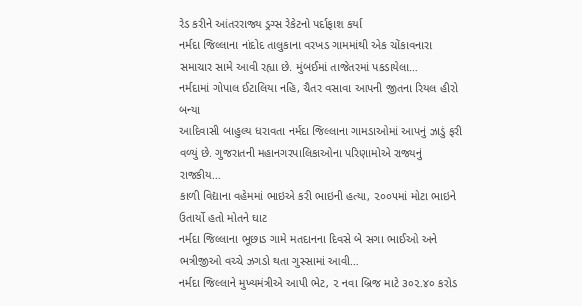રેડ કરીને આંતરરાજ્ય ડ્રગ્સ રેકેટનો પર્દાફાશ કર્યા
નર્મદા જિલ્લાના નાંદોદ તાલુકાના વરખડ ગામમાંથી એક ચોંકાવનારા સમાચાર સામે આવી રહ્યા છે. મુંબઈમાં તાજેતરમાં પકડાયેલા…
નર્મદામાં ગોપાલ ઈટાલિયા નહિ, ચૈતર વસાવા આપની જીતના રિયલ હીરો બન્યા
આદિવાસી બાહુલ્ય ધરાવતા નર્મદા જિલ્લાના ગામડાઓમાં આપનું ઝાડું ફરી વળ્યું છે. ગુજરાતની મહાનગરપાલિકાઓના પરિણામોએ રાજ્યનું રાજકીય…
કાળી વિદ્યાના વહેમમાં ભાઇએ કરી ભાઇની હત્યા, ૨૦૦૫માં મોટા ભાઇને ઉતાર્યો હતો મોતને ઘાટ
નર્મદા જિલ્લાના ભૂછાડ ગામે મતદાનના દિવસે બે સગા ભાઈઓ અને ભત્રીજીઓ વચ્ચે ઝગડો થતા ગુસ્સામાં આવી…
નર્મદા જિલ્લાને મુખ્યમંત્રીએ આપી ભેટ, ૨ નવા બ્રિજ માટે ૩૦૨.૪૦ કરોડ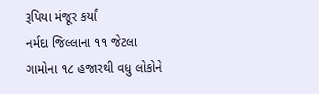રૂપિયા મંજૂર કર્યાં
નર્મદા જિલ્લાના ૧૧ જેટલા ગામોના ૧૮ હજારથી વધુ લોકોને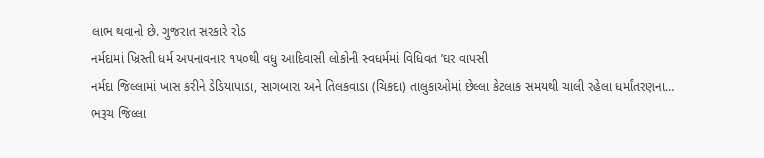લાભ થવાનો છે. ગુજરાત સરકારે રોડ
નર્મદામાં ખ્રિસ્તી ધર્મ અપનાવનાર ૧૫૦થી વધુ આદિવાસી લોકોની સ્વધર્મમાં વિધિવત ’ઘર વાપસી
નર્મદા જિલ્લામાં ખાસ કરીને ડેડિયાપાડા, સાગબારા અને તિલકવાડા (ચિકદા) તાલુકાઓમાં છેલ્લા કેટલાક સમયથી ચાલી રહેલા ધર્માંતરણના…
ભરૂચ જિલ્લા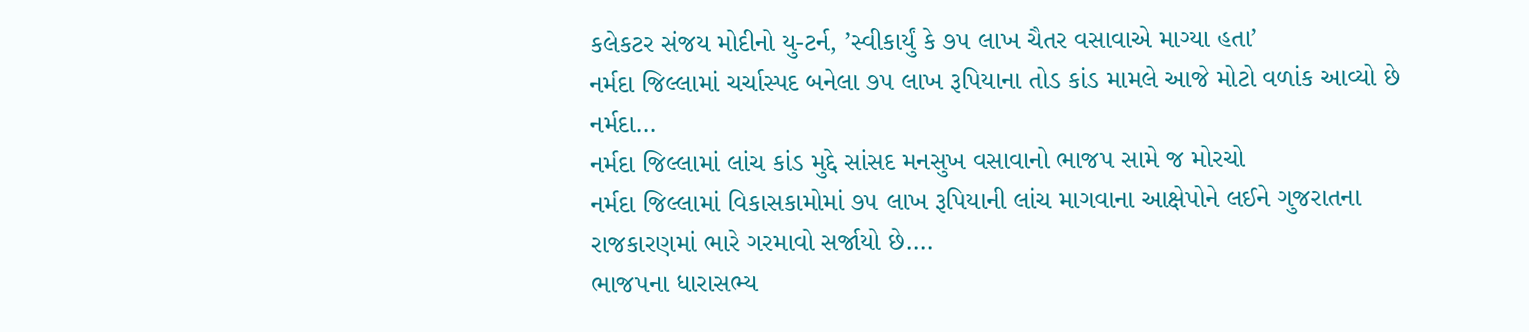કલેકટર સંજય મોદીનો યુ-ટર્ન, ’સ્વીકાર્યું કે ૭૫ લાખ ચૈતર વસાવાએ માગ્યા હતા’
નર્મદા જિલ્લામાં ચર્ચાસ્પદ બનેલા ૭૫ લાખ રૂપિયાના તોડ કાંડ મામલે આજે મોટો વળાંક આવ્યો છે નર્મદા…
નર્મદા જિલ્લામાં લાંચ કાંડ મુદ્દે સાંસદ મનસુખ વસાવાનો ભાજપ સામે જ મોરચો
નર્મદા જિલ્લામાં વિકાસકામોમાં ૭૫ લાખ રૂપિયાની લાંચ માગવાના આક્ષેપોને લઈને ગુજરાતના રાજકારણમાં ભારે ગરમાવો સર્જાયો છે.…
ભાજપના ધારાસભ્ય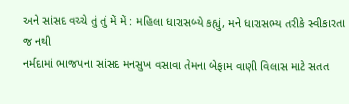અને સાંસદ વચ્ચે તું તું મેં મેં : મહિલા ધારાસબ્યે કહ્યું, મને ધારાસભ્ય તરીકે સ્વીકારતા જ નથી
નર્મદામાં ભાજપના સાંસદ મનસુખ વસાવા તેમના બેફામ વાણી વિલાસ માટે સતત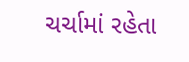ચર્ચામાં રહેતા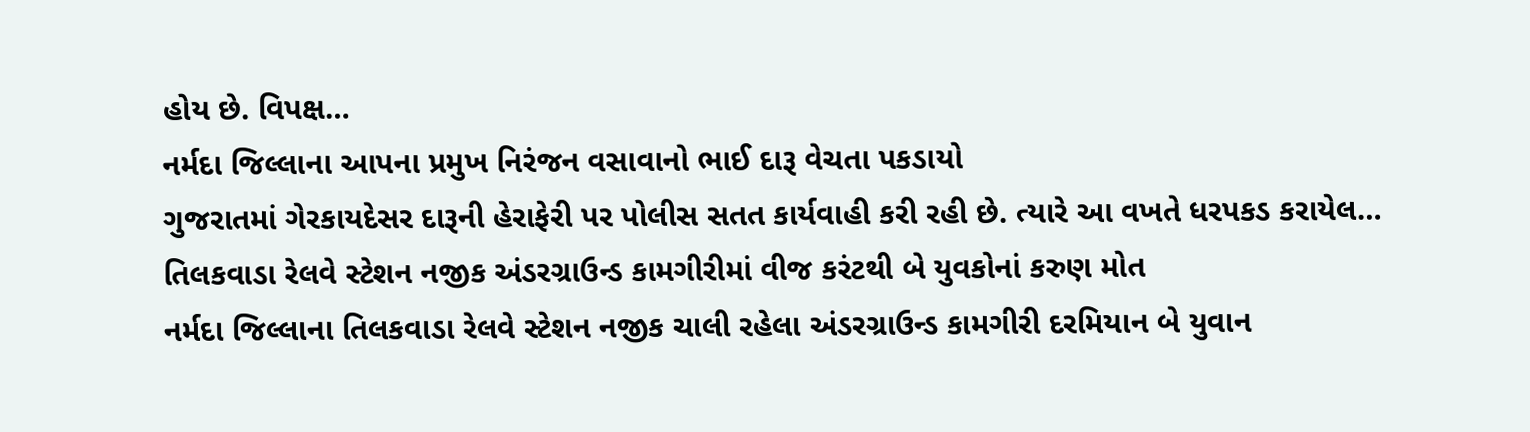હોય છે. વિપક્ષ…
નર્મદા જિલ્લાના આપના પ્રમુખ નિરંજન વસાવાનો ભાઈ દારૂ વેચતા પકડાયો
ગુજરાતમાં ગેરકાયદેસર દારૂની હેરાફેરી પર પોલીસ સતત કાર્યવાહી કરી રહી છે. ત્યારે આ વખતે ધરપકડ કરાયેલ…
તિલકવાડા રેલવે સ્ટેશન નજીક અંડરગ્રાઉન્ડ કામગીરીમાં વીજ કરંટથી બે યુવકોનાં કરુણ મોત
નર્મદા જિલ્લાના તિલકવાડા રેલવે સ્ટેશન નજીક ચાલી રહેલા અંડરગ્રાઉન્ડ કામગીરી દરમિયાન બે યુવાન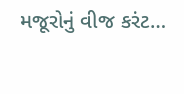મજૂરોનું વીજ કરંટ…